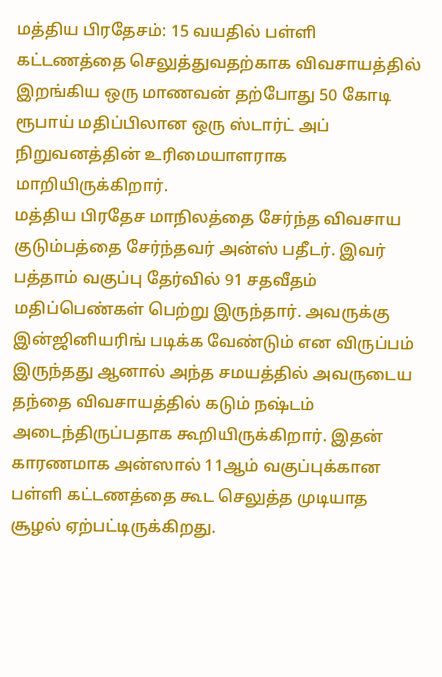மத்திய பிரதேசம்: 15 வயதில் பள்ளி கட்டணத்தை செலுத்துவதற்காக விவசாயத்தில் இறங்கிய ஒரு மாணவன் தற்போது 50 கோடி ரூபாய் மதிப்பிலான ஒரு ஸ்டார்ட் அப் நிறுவனத்தின் உரிமையாளராக மாறியிருக்கிறார்.
மத்திய பிரதேச மாநிலத்தை சேர்ந்த விவசாய குடும்பத்தை சேர்ந்தவர் அன்ஸ் பதீடர். இவர் பத்தாம் வகுப்பு தேர்வில் 91 சதவீதம் மதிப்பெண்கள் பெற்று இருந்தார். அவருக்கு இன்ஜினியரிங் படிக்க வேண்டும் என விருப்பம் இருந்தது ஆனால் அந்த சமயத்தில் அவருடைய தந்தை விவசாயத்தில் கடும் நஷ்டம் அடைந்திருப்பதாக கூறியிருக்கிறார். இதன் காரணமாக அன்ஸால் 11ஆம் வகுப்புக்கான பள்ளி கட்டணத்தை கூட செலுத்த முடியாத சூழல் ஏற்பட்டிருக்கிறது.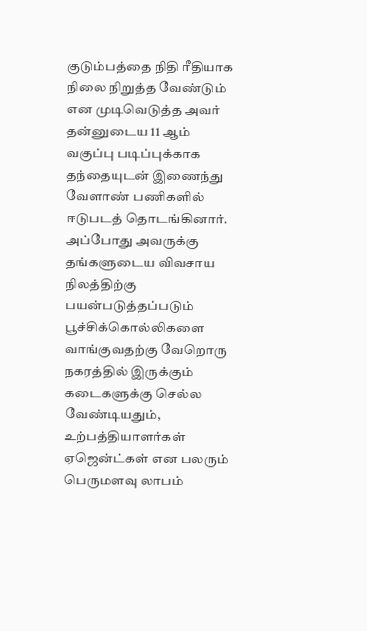குடும்பத்தை நிதி ரீதியாக நிலை நிறுத்த வேண்டும் என முடிவெடுத்த அவர் தன்னுடைய 11 ஆம் வகுப்பு படிப்புக்காக தந்தையுடன் இணைந்து வேளாண் பணிகளில் ஈடுபடத் தொடங்கினார். அப்போது அவருக்கு தங்களுடைய விவசாய நிலத்திற்கு பயன்படுத்தப்படும் பூச்சிக்கொல்லிகளை வாங்குவதற்கு வேறொரு நகரத்தில் இருக்கும் கடைகளுக்கு செல்ல வேண்டியதும், உற்பத்தியாளர்கள் ஏஜென்ட்கள் என பலரும் பெருமளவு லாபம்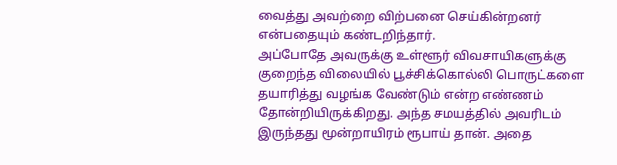வைத்து அவற்றை விற்பனை செய்கின்றனர் என்பதையும் கண்டறிந்தார்.
அப்போதே அவருக்கு உள்ளூர் விவசாயிகளுக்கு குறைந்த விலையில் பூச்சிக்கொல்லி பொருட்களை தயாரித்து வழங்க வேண்டும் என்ற எண்ணம் தோன்றியிருக்கிறது. அந்த சமயத்தில் அவரிடம் இருந்தது மூன்றாயிரம் ரூபாய் தான். அதை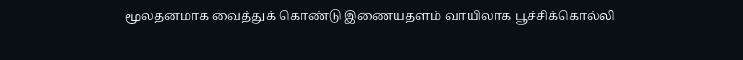மூலதனமாக வைத்துக் கொண்டு இணையதளம் வாயிலாக பூச்சிக்கொல்லி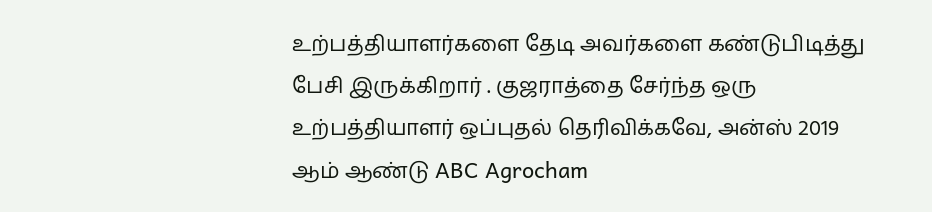உற்பத்தியாளர்களை தேடி அவர்களை கண்டுபிடித்து பேசி இருக்கிறார் . குஜராத்தை சேர்ந்த ஒரு உற்பத்தியாளர் ஒப்புதல் தெரிவிக்கவே, அன்ஸ் 2019 ஆம் ஆண்டு ABC Agrocham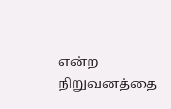என்ற நிறுவனத்தை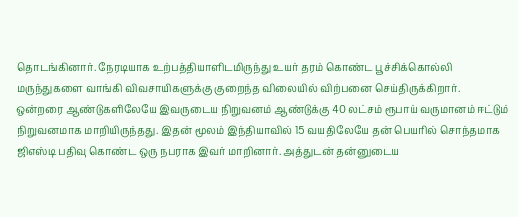தொடங்கினார். நேரடியாக உற்பத்தியாளிடமிருந்து உயர் தரம் கொண்ட பூச்சிக்கொல்லி மருந்துகளை வாங்கி விவசாயிகளுக்கு குறைந்த விலையில் விற்பனை செய்திருக்கிறார்.
ஒன்றரை ஆண்டுகளிலேயே இவருடைய நிறுவனம் ஆண்டுக்கு 40 லட்சம் ரூபாய் வருமானம் ஈட்டும் நிறுவனமாக மாறியிருந்தது. இதன் மூலம் இந்தியாவில் 15 வயதிலேயே தன் பெயரில் சொந்தமாக ஜிஎஸ்டி பதிவு கொண்ட ஒரு நபராக இவர் மாறினார். அத்துடன் தன்னுடைய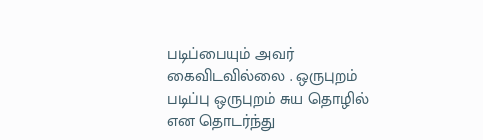படிப்பையும் அவர் கைவிடவில்லை . ஒருபுறம் படிப்பு ஒருபுறம் சுய தொழில் என தொடர்ந்து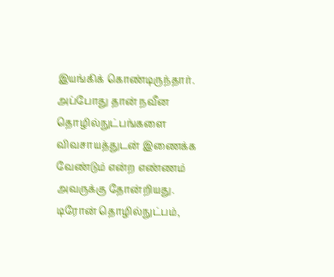இயங்கிக் கொண்டிருந்தார்.
அப்போது தான் நவீன தொழில்நுட்பங்களை விவசாயத்துடன் இணைக்க வேண்டும் என்ற எண்ணம் அவருக்கு தோன்றியது. டிரோன் தொழில்நுட்பம்,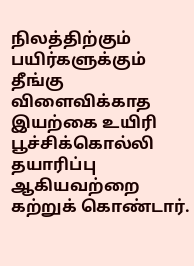நிலத்திற்கும் பயிர்களுக்கும் தீங்கு விளைவிக்காத இயற்கை உயிரி பூச்சிக்கொல்லி தயாரிப்பு ஆகியவற்றை கற்றுக் கொண்டார்.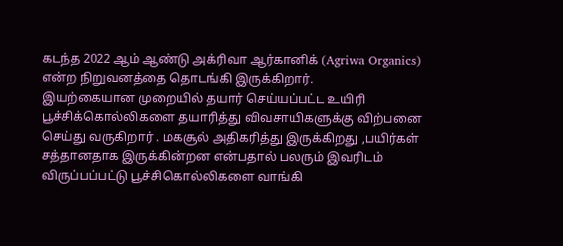கடந்த 2022 ஆம் ஆண்டு அக்ரிவா ஆர்கானிக் (Agriwa Organics) என்ற நிறுவனத்தை தொடங்கி இருக்கிறார்.
இயற்கையான முறையில் தயார் செய்யப்பட்ட உயிரி பூச்சிக்கொல்லிகளை தயாரித்து விவசாயிகளுக்கு விற்பனை செய்து வருகிறார் . மகசூல் அதிகரித்து இருக்கிறது ,பயிர்கள் சத்தானதாக இருக்கின்றன என்பதால் பலரும் இவரிடம் விருப்பப்பட்டு பூச்சிகொல்லிகளை வாங்கி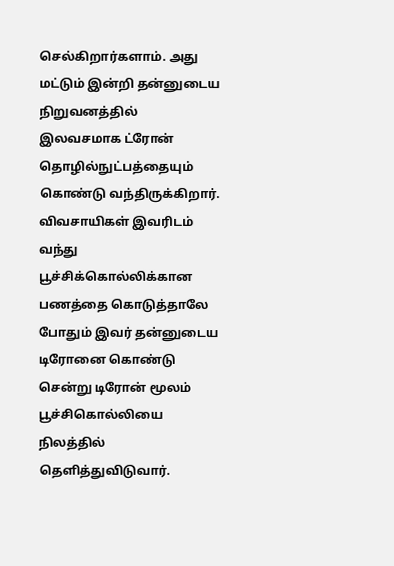செல்கிறார்களாம். அது மட்டும் இன்றி தன்னுடைய நிறுவனத்தில் இலவசமாக ட்ரோன் தொழில்நுட்பத்தையும் கொண்டு வந்திருக்கிறார்.
விவசாயிகள் இவரிடம் வந்து பூச்சிக்கொல்லிக்கான பணத்தை கொடுத்தாலே போதும் இவர் தன்னுடைய டிரோனை கொண்டு சென்று டிரோன் மூலம் பூச்சிகொல்லியை நிலத்தில் தெளித்துவிடுவார்.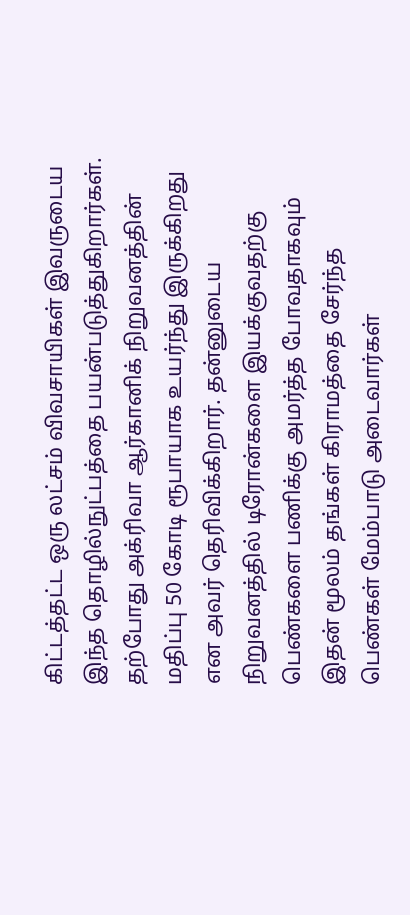கிட்டத்தட்ட ஒரு லட்சம் விவசாயிகள் இவருடைய இந்த தொழில்நுட்பத்தை பயன்படுத்துகிறார்கள். தற்போது அக்ரிவா ஆர்கானிக் நிறுவனத்தின் மதிப்பு 50 கோடி ரூபாயாக உயர்ந்து இருக்கிறது என அவர் தெரிவிக்கிறார். தன்னுடைய நிறுவனத்தில் டிரோன்களை இயக்குவதற்கு பெண்களை பணிக்கு அமர்த்த போவதாகவும் இதன் மூலம் தங்கள் கிராமத்தை சேர்ந்த பெண்கள் மேம்பாடு அடைவார்கள்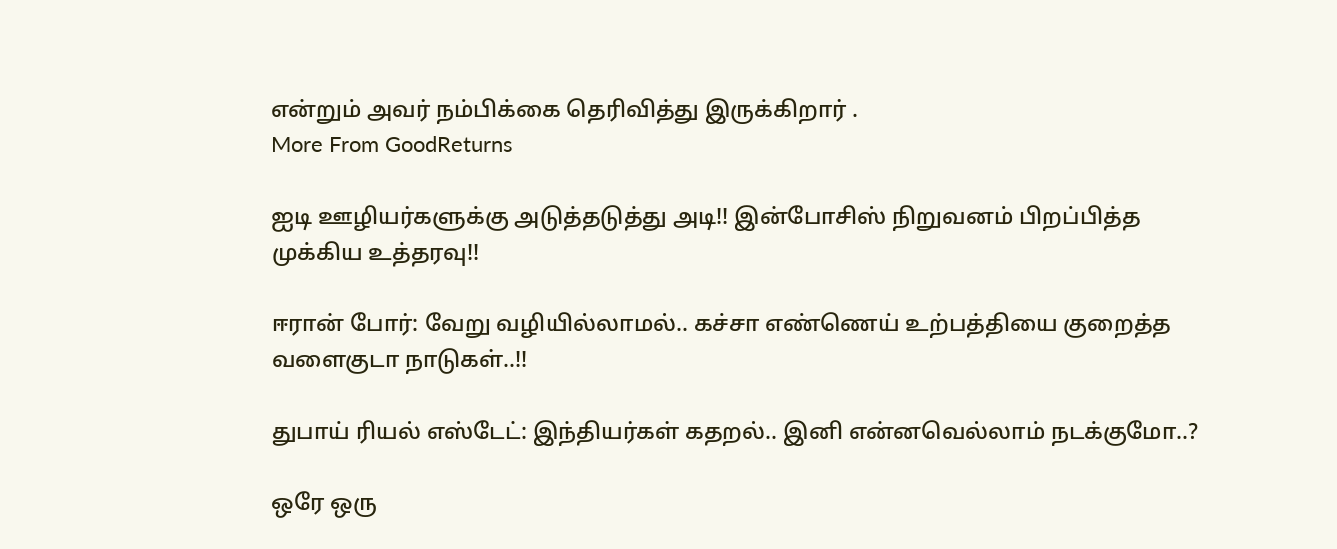என்றும் அவர் நம்பிக்கை தெரிவித்து இருக்கிறார் .
More From GoodReturns

ஐடி ஊழியர்களுக்கு அடுத்தடுத்து அடி!! இன்போசிஸ் நிறுவனம் பிறப்பித்த முக்கிய உத்தரவு!!

ஈரான் போர்: வேறு வழியில்லாமல்.. கச்சா எண்ணெய் உற்பத்தியை குறைத்த வளைகுடா நாடுகள்..!!

துபாய் ரியல் எஸ்டேட்: இந்தியர்கள் கதறல்.. இனி என்னவெல்லாம் நடக்குமோ..?

ஒரே ஒரு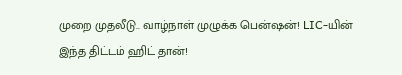முறை முதலீடு.. வாழ்நாள் முழுக்க பென்ஷன்! LIC-யின் இந்த திட்டம் ஹிட் தான்!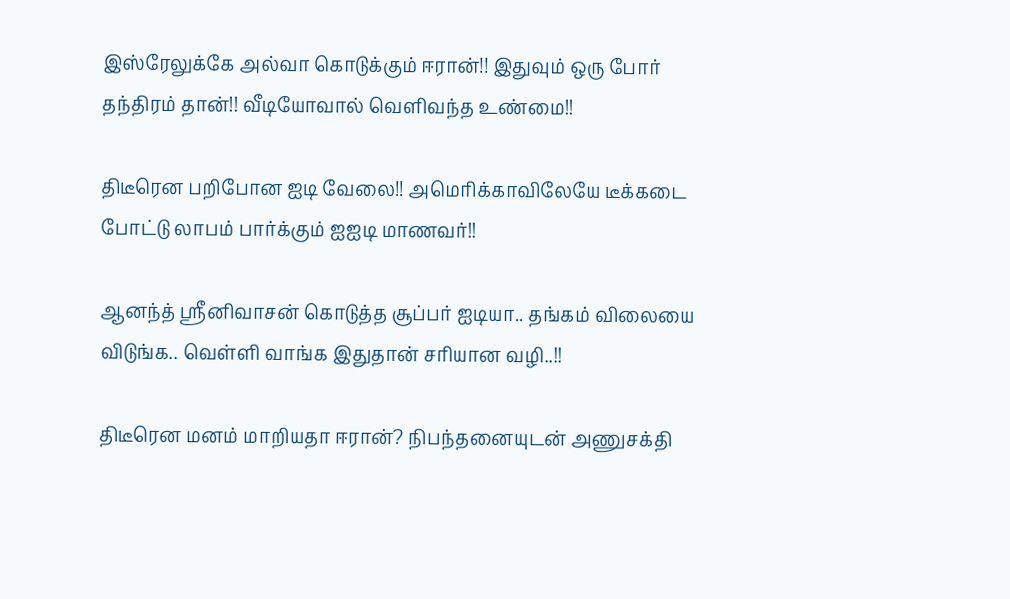இஸ்ரேலுக்கே அல்வா கொடுக்கும் ஈரான்!! இதுவும் ஒரு போர் தந்திரம் தான்!! வீடியோவால் வெளிவந்த உண்மை!!

திடீரென பறிபோன ஐடி வேலை!! அமெரிக்காவிலேயே டீக்கடை போட்டு லாபம் பார்க்கும் ஐஐடி மாணவர்!!

ஆனந்த் ஸ்ரீனிவாசன் கொடுத்த சூப்பர் ஐடியா.. தங்கம் விலையை விடுங்க.. வெள்ளி வாங்க இதுதான் சரியான வழி..!!

திடீரென மனம் மாறியதா ஈரான்? நிபந்தனையுடன் அணுசக்தி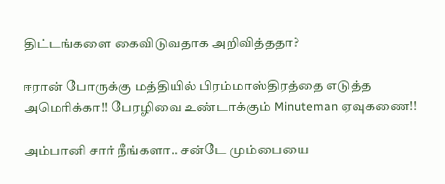திட்டங்களை கைவிடுவதாக அறிவித்ததா?

ஈரான் போருக்கு மத்தியில் பிரம்மாஸ்திரத்தை எடுத்த அமெரிக்கா!! பேரழிவை உண்டாக்கும் Minuteman ஏவுகணை!!

அம்பானி சார் நீங்களா.. சன்டே மும்பையை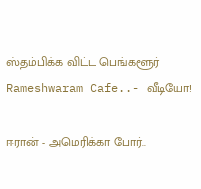ஸ்தம்பிக்க விட்ட பெங்களூர் Rameshwaram Cafe..- வீடியோ!

ஈரான் - அமெரிக்கா போர்..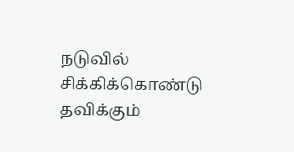நடுவில் சிக்கிக்கொண்டு தவிக்கும்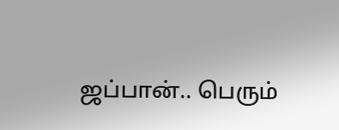ஜப்பான்.. பெரும்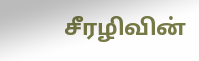சீரழிவின்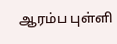ஆரம்ப புள்ளி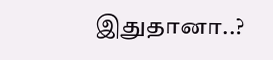இதுதானா..?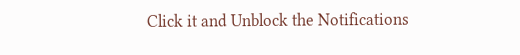Click it and Unblock the Notifications